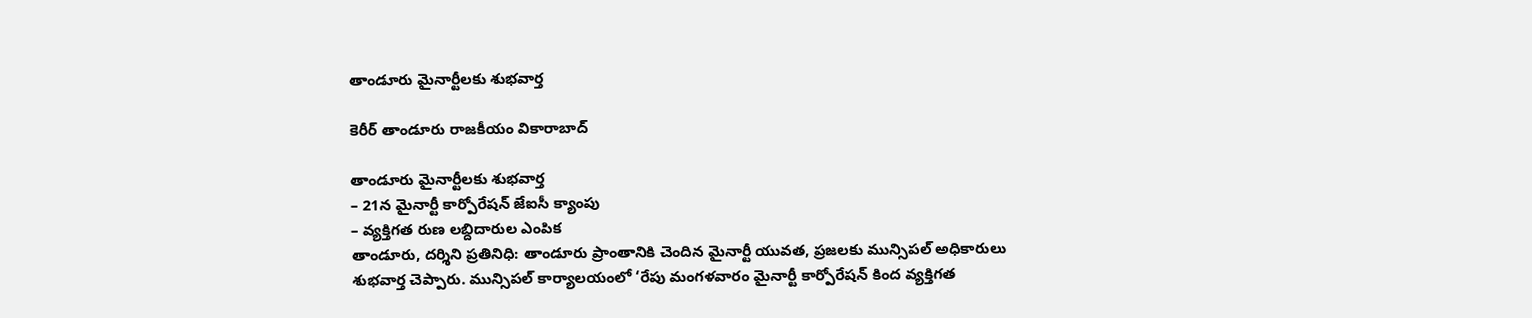తాండూరు మైనార్టీలకు శుభవార్త

కెరీర్ తాండూరు రాజకీయం వికారాబాద్

తాండూరు మైనార్టీలకు శుభవార్త
– 21న మైనార్టీ కార్పోరేషన్ జేఐసీ క్యాంపు
– వ్యక్తిగత రుణ లబ్దిదారుల ఎంపిక
తాండూరు, దర్శిని ప్రతినిధి: తాండూరు ప్రాంతానికి చెందిన మైనార్టీ యువత, ప్రజలకు మున్సిపల్ అధికారులు శుభవార్త చెప్పారు. మున్సిపల్ కార్యాలయంలో ‘రేపు మంగళవారం మైనార్టీ కార్పోరేషన్ కింద వ్యక్తిగత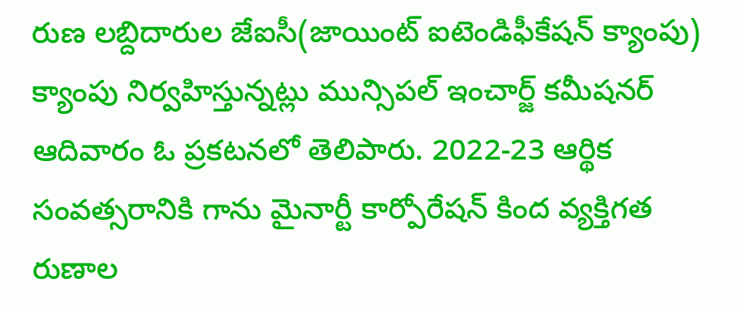రుణ లబ్దిదారుల జేఐసీ(జాయింట్ ఐటెండిఫీకేషన్ క్యాంపు) క్యాంపు నిర్వహిస్తున్నట్లు మున్సిపల్ ఇంచార్జ్ కమీషనర్ ఆదివారం ఓ ప్రకటనలో తెలిపారు. 2022-23 ఆర్థిక సంవత్సరానికి గాను మైనార్టీ కార్పోరేషన్ కింద వ్యక్తిగత రుణాల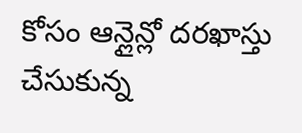కోసం ఆన్లైన్లో దరఖాస్తు చేసుకున్న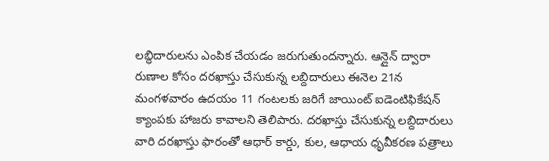లబ్ధిదారులను ఎంపిక చేయడం జరుగుతుందన్నారు. ఆన్లైన్ ద్వారా రుణాల కోసం దరఖాస్తు చేసుకున్న లబ్దిదారులు ఈనెల 21న మంగళవారం ఉదయం 11 గంటలకు జరిగే జాయింట్ ఐడెంటిఫికేషన్ క్యాంపకు హాజరు కావాలని తెలిపారు. దరఖాస్తు చేసుకున్న లబ్దిదారులు వారి దరఖాస్తు ఫారంతో ఆధార్ కార్డు, కుల, ఆధాయ ధృవీకరణ పత్రాలు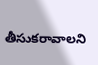తీసుకరావాలని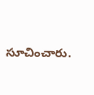సూచించారు.